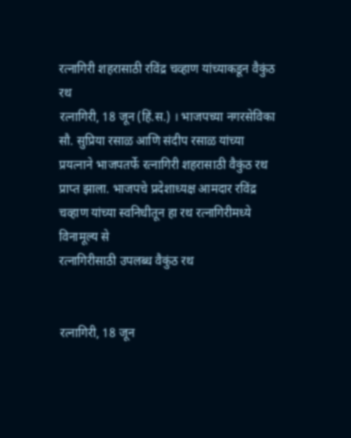रत्नागिरी शहरासाठी रविंद्र चव्हाण यांच्याकडून वैकुंठ रथ
रत्नागिरी, 18 जून (हिं.स.) । भाजपच्या नगरसेविका सौ. सुप्रिया रसाळ आणि संदीप रसाळ यांच्या प्रयत्नाने भाजपतर्फे रत्नागिरी शहरासाठी वैकुंठ रथ प्राप्त झाला. भाजपचे प्रदेशाध्यक्ष आमदार रविंद्र चव्हाण यांच्या स्वनिधीतून हा रथ रत्नागिरीमध्ये विनामूल्य से
रत्नागिरीसाठी उपलब्ध वैकुंठ रथ


रत्नागिरी, 18 जून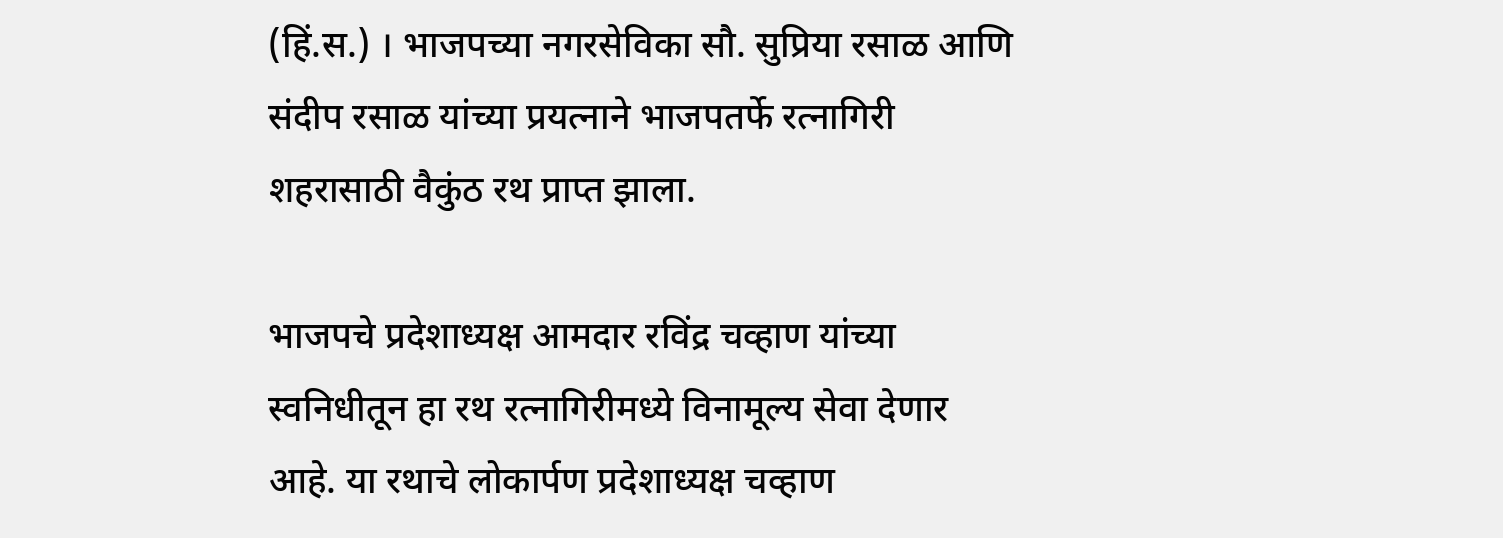(हिं.स.) । भाजपच्या नगरसेविका सौ. सुप्रिया रसाळ आणि संदीप रसाळ यांच्या प्रयत्नाने भाजपतर्फे रत्नागिरी शहरासाठी वैकुंठ रथ प्राप्त झाला.

भाजपचे प्रदेशाध्यक्ष आमदार रविंद्र चव्हाण यांच्या स्वनिधीतून हा रथ रत्नागिरीमध्ये विनामूल्य सेवा देणार आहे. या रथाचे लोकार्पण प्रदेशाध्यक्ष चव्हाण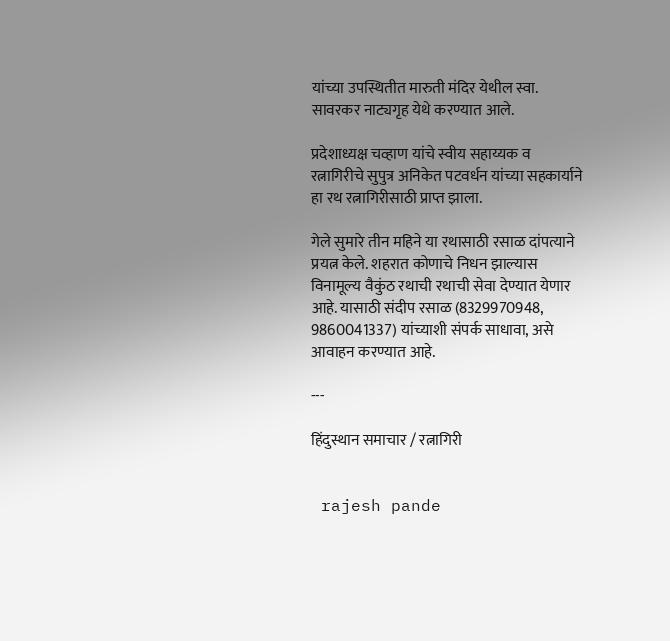यांच्या उपस्थितीत मारुती मंदिर येथील स्वा. सावरकर नाट्यगृह येथे करण्यात आले.

प्रदेशाध्यक्ष चव्हाण यांचे स्वीय सहाय्यक व रत्नागिरीचे सुपुत्र अनिकेत पटवर्धन यांच्या सहकार्याने हा रथ रत्नागिरीसाठी प्राप्त झाला.

गेले सुमारे तीन महिने या रथासाठी रसाळ दांपत्याने प्रयत्न केले. शहरात कोणाचे निधन झाल्यास विनामूल्य वैकुंठ रथाची रथाची सेवा देण्यात येणार आहे. यासाठी संदीप रसाळ (8329970948, 9860041337) यांच्याशी संपर्क साधावा, असे आवाहन करण्यात आहे.

---

हिंदुस्थान समाचार / रत्नागिरी


 rajesh pande